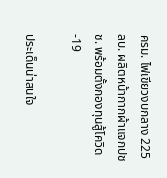ครม. ไฟเขียวงบกลาง 225 ลบ. ผลิตหน้ากากผ้าแจกปชช. พร้อมตั้งกองทุนสู้โควิด-19

ประเด็นน่าสนใจ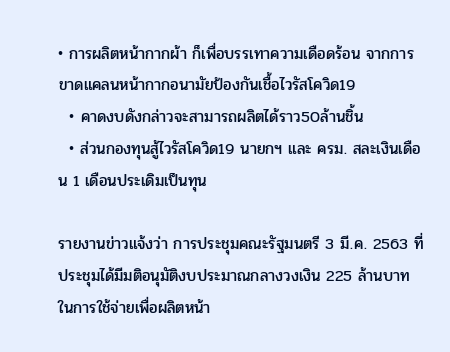• การผลิตหน้ากากผ้า ก็เพื่อบรรเทาความเดือดร้อน จากการขาดแคลนหน้ากากอนามัยป้องกันเชื้อไวรัสโควิด19
  • คาดงบดังกล่าวจะสามารถผลิตได้ราว50ล้านชิ้น
  • ส่วนกองทุนสู้ไวรัสโควิด19 นายกฯ และ ครม. สละเงินเดือน 1 เดือนประเดิมเป็นทุน

รายงานข่าวแจ้งว่า การประชุมคณะรัฐมนตรี 3 มี.ค. 2563 ที่ประชุมได้มีมติอนุมัติงบประมาณกลางวงเงิน 225 ล้านบาท ในการใช้จ่ายเพื่อผลิตหน้า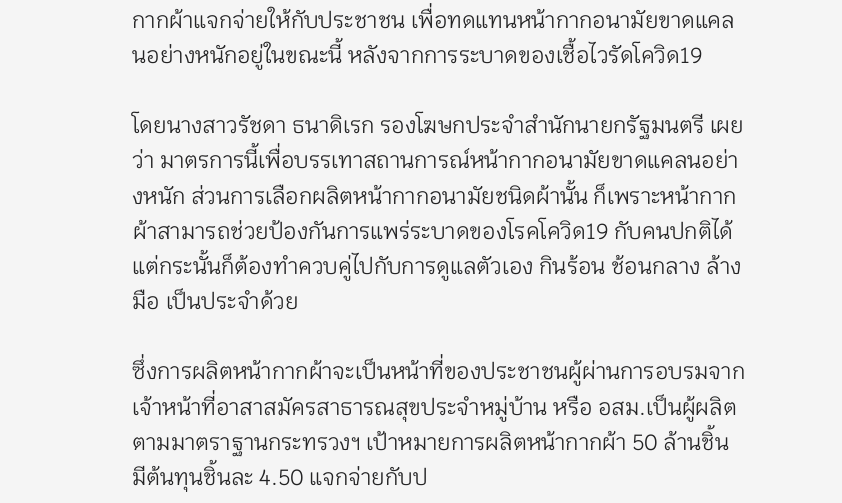กากผ้าแจกจ่ายให้กับประชาชน เพื่อทดแทนหน้ากากอนามัยขาดแคลนอย่างหนักอยู่ในขณะนี้ หลังจากการระบาดของเชื้อไวรัดโควิด19

โดยนางสาวรัชดา ธนาดิเรก รองโฆษกประจำสำนักนายกรัฐมนตรี เผยว่า มาตรการนี้เพื่อบรรเทาสถานการณ์หน้ากากอนามัยขาดแคลนอย่างหนัก ส่วนการเลือกผลิตหน้ากากอนามัยชนิดผ้านั้น ก็เพราะหน้ากากผ้าสามารถช่วยป้องกันการแพร่ระบาดของโรคโควิด19 กับคนปกติได้ แต่กระนั้นก็ต้องทำควบคู่ไปกับการดูแลตัวเอง กินร้อน ช้อนกลาง ล้างมือ เป็นประจำด้วย

ซึ่งการผลิตหน้ากากผ้าจะเป็นหน้าที่ของประชาชนผู้ผ่านการอบรมจากเจ้าหน้าที่อาสาสมัครสาธารณสุขประจำหมู่บ้าน หรือ อสม.เป็นผู้ผลิตตามมาตราฐานกระทรวงฯ เป้าหมายการผลิตหน้ากากผ้า 50 ล้านชิ้น มีต้นทุนชิ้นละ 4.50 แจกจ่ายกับป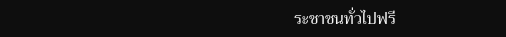ระชาชนทั่วไปฟรี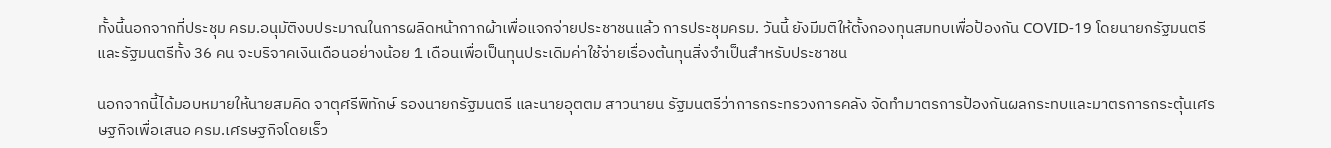ทั้งนี้นอกจากที่ประชุม ครม.อนุมัติงบประมาณในการผลิดหน้ากากผ้าเพื่อแจกจ่ายประชาชนแล้ว การประชุมครม. วันนี้ ยังมีมติให้ตั้งกองทุนสมทบเพื่อป้องกัน COVID-19 โดยนายกรัฐมนตรีและรัฐมนตรีทั้ง 36 คน จะบริจาคเงินเดือนอย่างน้อย 1 เดือนเพื่อเป็นทุนประเดิมค่าใช้จ่ายเรื่องต้นทุนสิ่งจำเป็นสำหรับประชาชน

นอกจากนี้ได้มอบหมายให้นายสมคิด จาตุศรีพิทักษ์ รองนายกรัฐมนตรี และนายอุตตม สาวนายน รัฐมนตรีว่าการกระทรวงการคลัง จัดทำมาตรการป้องกันผลกระทบและมาตรการกระตุ้นเศรษฐกิจเพื่อเสนอ ครม.เศรษฐกิจโดยเร็ว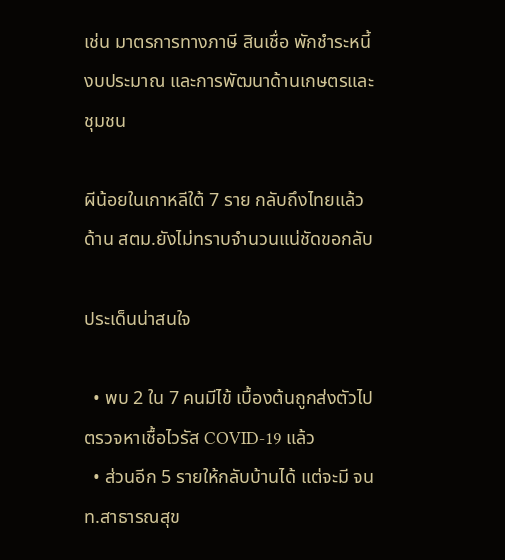เช่น มาตรการทางภาษี สินเชื่อ พักชำระหนี้ งบประมาณ และการพัฒนาด้านเกษตรและชุมชน

ผีน้อยในเกาหลีใต้ 7 ราย กลับถึงไทยแล้ว ด้าน สตม.ยังไม่ทราบจำนวนแน่ชัดขอกลับ

ประเด็นน่าสนใจ

  • พบ 2 ใน 7 คนมีไข้ เบื้องต้นถูกส่งตัวไปตรวจหาเชื้อไวรัส COVID-19 แล้ว
  • ส่วนอีก 5 รายให้กลับบ้านได้ แต่จะมี จนท.สาธารณสุข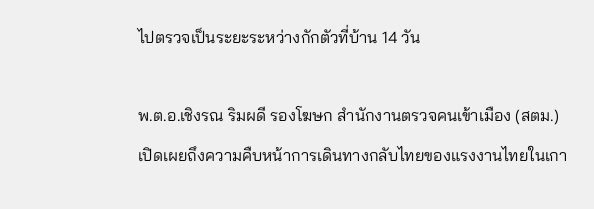ไปตรวจเป็นระยะระหว่างกักตัวที่บ้าน 14 วัน

พ.ต.อ.เชิงรณ ริมผดี รองโฆษก สำนักงานตรวจคนเข้าเมือง (สตม.) เปิดเผยถึงความคืบหน้าการเดินทางกลับไทยของแรงงานไทยในเกา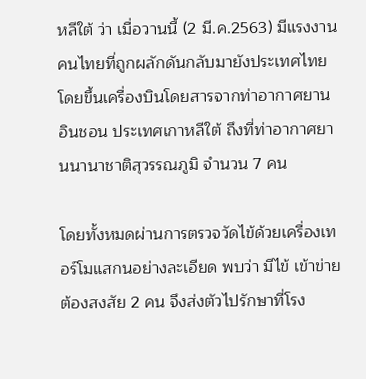หลีใต้ ว่า เมื่อวานนี้ (2 มี.ค.2563) มีแรงงานคนไทยที่ถูกผลักดันกลับมายังประเทศไทยโดยขึ้นเครื่องบินโดยสารจากท่าอากาศยานอินชอน ประเทศเกาหลีใต้ ถึงที่ท่าอากาศยานนานาชาติสุวรรณภูมิ จำนวน 7 คน

โดยทั้งหมดผ่านการตรวจวัดไข้ด้วยเครื่องเทอร์โมแสกนอย่างละเอียด พบว่า มีไข้ เข้าข่ายต้องสงสัย 2 คน จึงส่งตัวไปรักษาที่โรง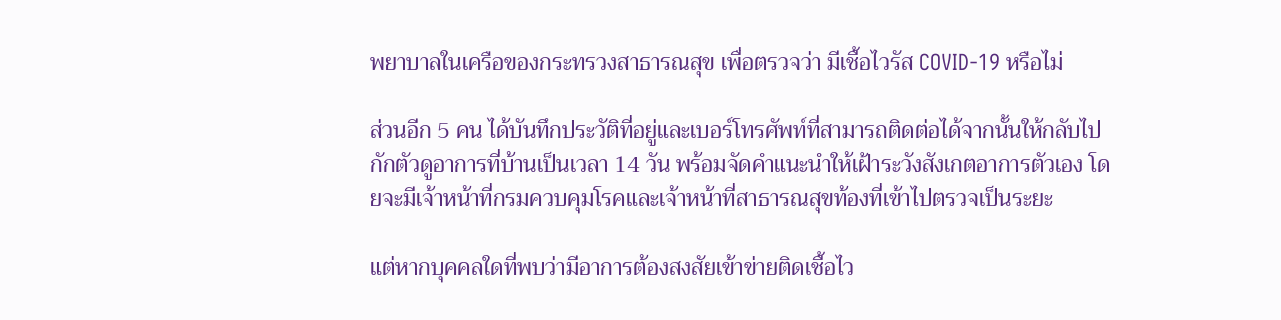พยาบาลในเครือของกระทรวงสาธารณสุข เพื่อตรวจว่า มีเชื้อไวรัส COVID-19 หรือไม่

ส่วนอีก 5 คน ได้บันทึกประวัติที่อยู่และเบอร์โทรศัพท์ที่สามารถติดต่อได้จากนั้นให้กลับไปกักตัวดูอาการที่บ้านเป็นเวลา 14 วัน พร้อมจัดคำแนะนำให้เฝ้าระวังสังเกตอาการตัวเอง โดยจะมีเจ้าหน้าที่กรมควบคุมโรคและเจ้าหน้าที่สาธารณสุขท้องที่เข้าไปตรวจเป็นระยะ

แต่หากบุคคลใดที่พบว่ามีอาการต้องสงสัยเข้าข่ายติดเชื้อไว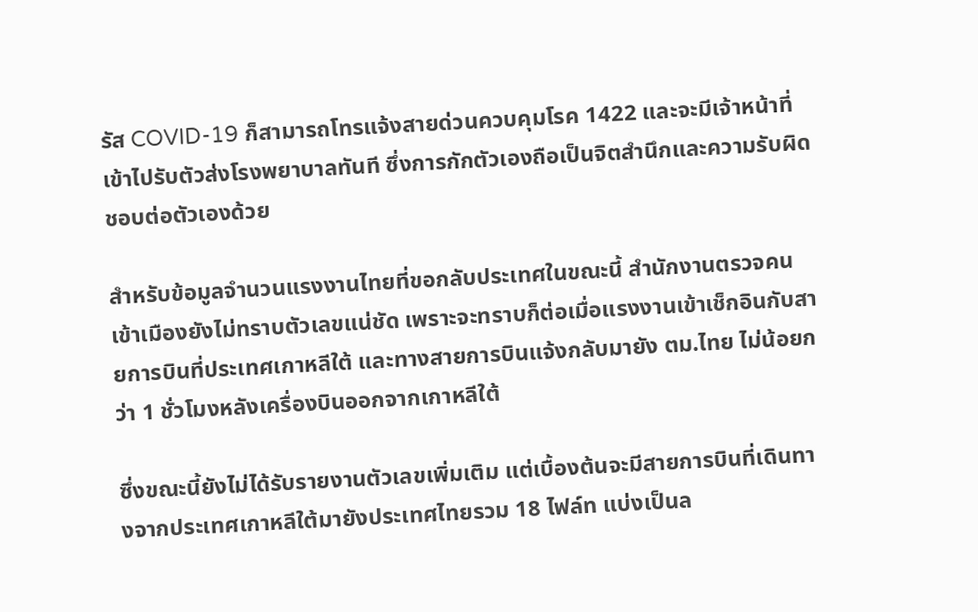รัส COVID-19 ก็สามารถโทรแจ้งสายด่วนควบคุมโรค 1422 และจะมีเจ้าหน้าที่เข้าไปรับตัวส่งโรงพยาบาลทันที ซึ่งการกักตัวเองถือเป็นจิตสำนึกและความรับผิดชอบต่อตัวเองด้วย

สำหรับข้อมูลจำนวนแรงงานไทยที่ขอกลับประเทศในขณะนี้ สำนักงานตรวจคนเข้าเมืองยังไม่ทราบตัวเลขแน่ชัด เพราะจะทราบก็ต่อเมื่อแรงงานเข้าเช็กอินกับสายการบินที่ประเทศเกาหลีใต้ และทางสายการบินแจ้งกลับมายัง ตม.ไทย ไม่น้อยกว่า 1 ชั่วโมงหลังเครื่องบินออกจากเกาหลีใต้

ซึ่งขณะนี้ยังไม่ได้รับรายงานตัวเลขเพิ่มเติม แต่เบื้องต้นจะมีสายการบินที่เดินทางจากประเทศเกาหลีใต้มายังประเทศไทยรวม 18 ไฟล์ท แบ่งเป็นล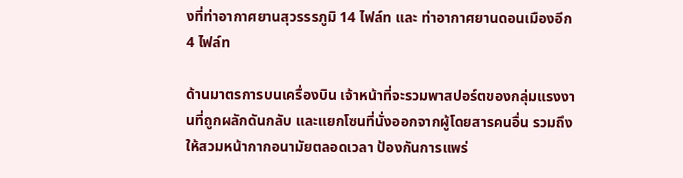งที่ท่าอากาศยานสุวรรรภูมิ 14 ไฟล์ท และ ท่าอากาศยานดอนเมืองอีก 4 ไฟล์ท

ด้านมาตรการบนเครื่องบิน เจ้าหน้าที่จะรวมพาสปอร์ตของกลุ่มแรงงานที่ถูกผลักดันกลับ และแยกโซนที่นั่งออกจากผู้โดยสารคนอื่น รวมถึงให้สวมหน้ากากอนามัยตลอดเวลา ป้องกันการแพร่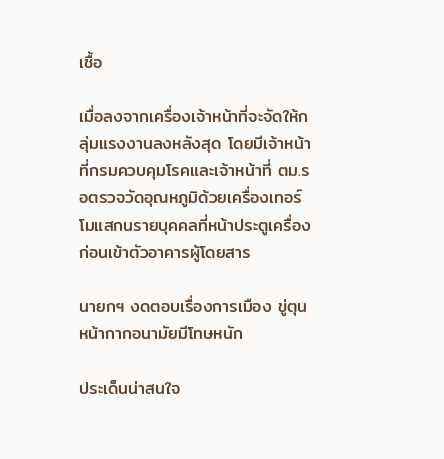เชื้อ

เมื่อลงจากเครื่องเจ้าหน้าที่จะจัดให้กลุ่มแรงงานลงหลังสุด โดยมีเจ้าหน้าที่กรมควบคุมโรคและเจ้าหน้าที่ ตม.รอตรวจวัดอุณหภูมิด้วยเครื่องเทอร์โมแสกนรายบุคคลที่หน้าประตูเครื่อง ก่อนเข้าตัวอาคารผู้โดยสาร

นายกฯ งดตอบเรื่องการเมือง ขู่ตุนหน้ากากอนามัยมีโทษหนัก

ประเด็นน่าสนใจ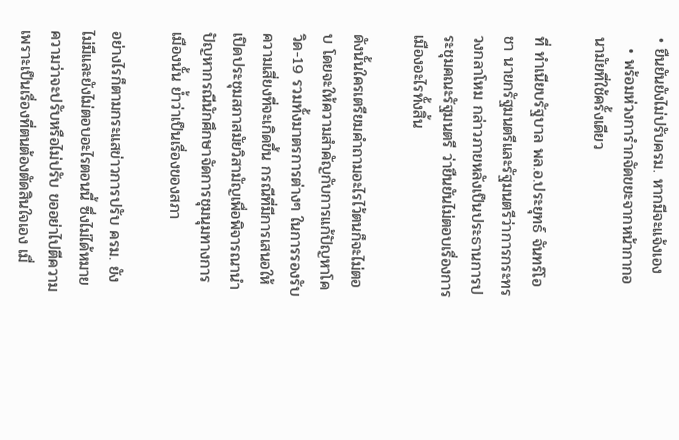• ยืนยันยังไม่ปรับครม. หากมีจะแจ้งเอง
  • พร้อมห่วงการำกจัดขยะจากหน้ากากอนามัยที่ใช้ครั้งเดียว

ที่ ทำเนียบรัฐบาล พล.อ.ประยุทธ์ จันทร์โอชา นายกรัฐมนตรีและรัฐมนตรีว่าการกระทรวงกลาโหม กล่าวภายหลังเป็นประธานการประชุมคณะรัฐมนตรี ว่ายืนยันไม่ตอบเรื่องการเมืองอะไรทั้งสิ้น

ดังนั้นใครเตรียมคำถามอะไรไว้ตนก็จะไม่ตอบ โดยจะให้ความสำคัญกับการแก้ปัญหาโควิด-19 รวมทั้งมาตรการต่างๆ ในการรองรับความเสี่ยงที่จะเกิดขึ้น กรณีที่มีการเสนอให้เปิดประชุมสภาสมัยวิสามัญเพื่อพิจารณานำปัญหากรณีนักศึกษาจัดการชุมนุมทางการเมืองนั้น ย้ำว่าเป็นเรื่องของสภา

อย่างไรก็ตามกระแสข่าวการปรับ ครม. ยังไม่มีและยังไม่ตอบอะไรตอนนี้ ซึ่งไม่ได้หมายความว่าจะปรับหรือไม่ปรับ ขออย่าไปตีความ เพราะเป็นเรื่องที่ตนต้องตัดสินใจเอง เมื่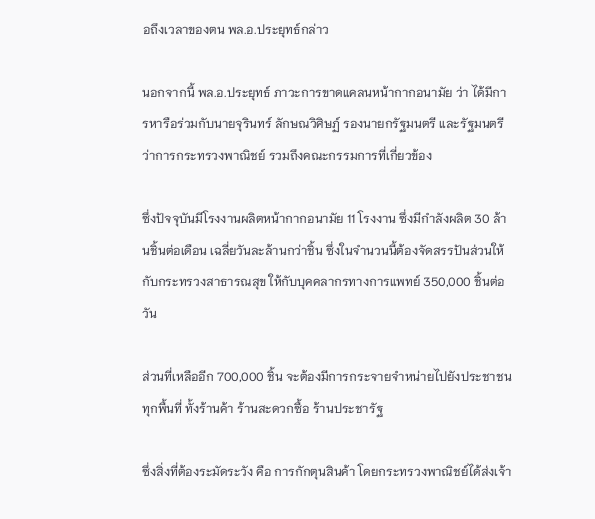อถึงเวลาของตน พล.อ.ประยุทธ์กล่าว

นอกจากนี้ พล.อ.ประยุทธ์ ภาวะการขาดแคลนหน้ากากอนามัย ว่า ได้มีการหารือร่วมกับนายจุรินทร์ ลักษณวิศิษฏ์ รองนายกรัฐมนตรี และรัฐมนตรีว่าการกระทรวงพาณิชย์ รวมถึงคณะกรรมการที่เกี่ยวข้อง

ซึ่งปัจจุบันมีโรงงานผลิตหน้ากากอนามัย 11 โรงงาน ซึ่งมีกำลังผลิต 30 ล้านชิ้นต่อเดือน เฉลี่ยวันละล้านกว่าชิ้น ซึ่งในจำนวนนี้ต้องจัดสรรปันส่วนให้กับกระทรวงสาธารณสุข ให้กับบุคคลากรทางการแพทย์ 350,000 ชิ้นต่อวัน

ส่วนที่เหลืออีก 700,000 ชิ้น จะต้องมีการกระจายจำหน่ายไปยังประชาชนทุกพื้นที่ ทั้งร้านค้า ร้านสะดวกซื้อ ร้านประชารัฐ

ซึ่งสิ่งที่ต้องระมัดระวัง คือ การกักตุนสินค้า โดยกระทรวงพาณิชย์ได้ส่งเจ้า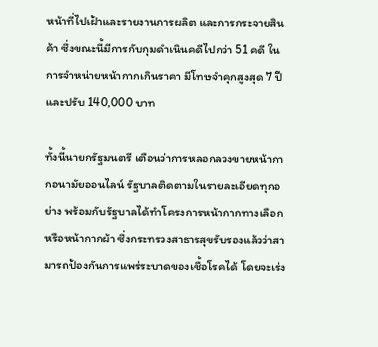หน้าที่ไปเฝ้าและรายงานการผลิต และการกระจายสินค้า ซึ่งขณะนี้มีการกับกุมดำเนินคดีไปกว่า 51 คดี ในการจำหน่ายหน้ากากเกินราคา มีโทษจำคุกสูงสุด 7 ปี และปรับ 140,000 บาท

ทั้งนี้นายกรัฐมนตรี เตือนว่าการหลอกลวงขายหน้ากากอนามัยออนไลน์ รัฐบาลติดตามในรายละเอียดทุกอย่าง พร้อมกับรัฐบาลได้ทำโครงการหน้ากากทางเลือก หรือหน้ากากผ้า ซึ่งกระทรวงสาธารสุขรับรองแล้วว่าสามารถป้องกันการแพร่ระบาดของเชื้อโรคได้ โดยจะเร่ง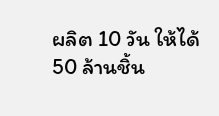ผลิต 10 วัน ให้ได้ 50 ล้านชิ้น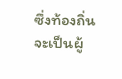ซึ่งท้องถิ่นจะเป็นผู้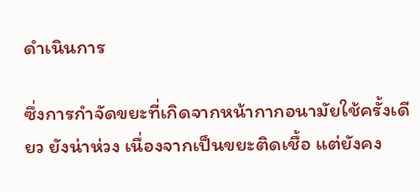ดำเนินการ

ซึ่งการกำจัดขยะที่เกิดจากหน้ากากอนามัยใช้ครั้งเดียว ยังน่าห่วง เนื่องจากเป็นขยะติดเชื้อ แต่ยังคง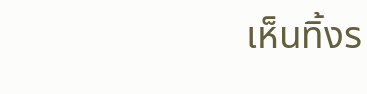เห็นทิ้งร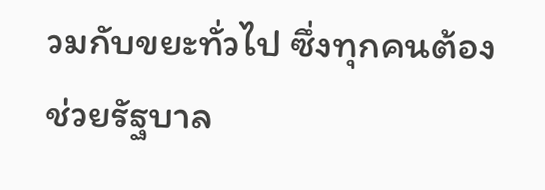วมกับขยะทั่วไป ซึ่งทุกคนต้องช่วยรัฐบาล